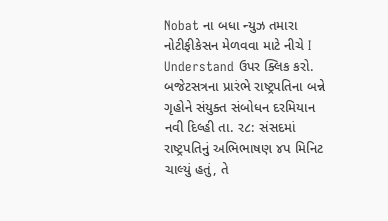Nobat ના બધા ન્યુઝ તમારા નોટીફીકેસન મેળવવા માટે નીચે I Understand ઉપર ક્લિક કરો.
બજેટસત્રના પ્રારંભે રાષ્ટ્રપતિના બન્ને ગૃહોને સંયુક્ત સંબોધન દરમિયાન
નવી દિલ્હી તા. ર૮: સંસદમાં રાષ્ટ્રપતિનું અભિભાષણ ૪પ મિનિટ ચાલ્યું હતું, તે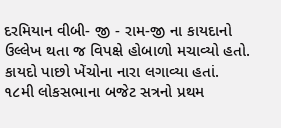દરમિયાન વીબી- જી - રામ-જી ના કાયદાનો ઉલ્લેખ થતા જ વિપક્ષે હોબાળો મચાવ્યો હતો. કાયદો પાછો ખેંચોના નારા લગાવ્યા હતાં.
૧૮મી લોકસભાના બજેટ સત્રનો પ્રથમ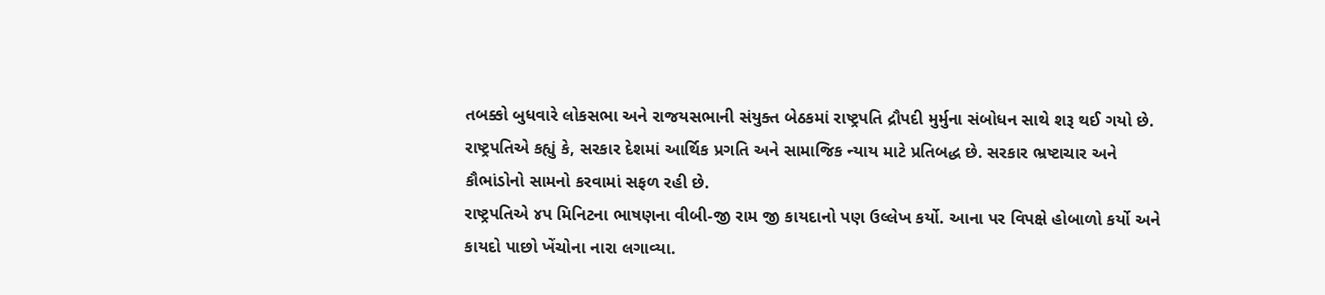તબક્કો બુધવારે લોકસભા અને રાજયસભાની સંયુક્ત બેઠકમાં રાષ્ટ્રપતિ દ્રૌપદી મુર્મુના સંબોધન સાથે શરૂ થઈ ગયો છે.
રાષ્ટ્રપતિએ કહ્યું કે, સરકાર દેશમાં આર્થિક પ્રગતિ અને સામાજિક ન્યાય માટે પ્રતિબદ્ધ છે. સરકાર ભ્રષ્ટાચાર અને કૌભાંડોનો સામનો કરવામાં સફળ રહી છે.
રાષ્ટ્રપતિએ ૪પ મિનિટના ભાષણના વીબી-જી રામ જી કાયદાનો પણ ઉલ્લેખ કર્યો. આના પર વિપક્ષે હોબાળો કર્યો અને કાયદો પાછો ખેંચોના નારા લગાવ્યા.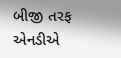બીજી તરફ એનડીએ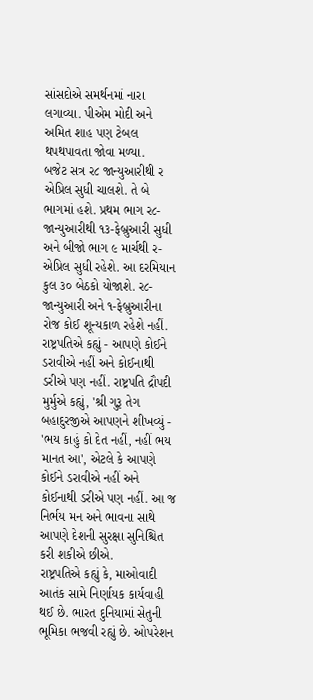સાંસદોએ સમર્થનમાં નારા લગાવ્યા. પીએમ મોદી અને અમિત શાહ પણ ટેબલ થપથપાવતા જોવા મળ્યા.
બજેટ સત્ર ર૮ જાન્યુઆરીથી ર એપ્રિલ સુધી ચાલશે. તે બે ભાગમાં હશે. પ્રથમ ભાગ ર૮-જાન્યુઆરીથી ૧૩-ફેબ્રુઆરી સુધી અને બીજો ભાગ ૯ માર્ચથી ર-એપ્રિલ સુધી રહેશે. આ દરમિયાન કુલ ૩૦ બેઠકો યોજાશે. ર૮-જાન્યુઆરી અને ૧-ફેબ્રુઆરીના રોજ કોઈ શૂન્યકાળ રહેશે નહીં.
રાષ્ટ્રપતિએ કહ્યું - આપણે કોઈને ડરાવીએ નહીં અને કોઈનાથી ડરીએ પણ નહીં. રાષ્ટ્રપતિ દ્રૌપદી મુર્મુએ કહ્યું, 'શ્રી ગુરૂ તેગ બહાદુરજીએ આપણને શીખવ્યું - 'ભય કાહું કો દેત નહીં, નહીં ભય માનત આ', એટલે કે આપણે કોઈને ડરાવીએ નહીં અને કોઈનાથી ડરીએ પણ નહીં. આ જ નિર્ભય મન અને ભાવના સાથે આપણે દેશની સુરક્ષા સુનિશ્ચિત કરી શકીએ છીએ.
રાષ્ટ્રપતિએ કહ્યું કે, માઓવાદી આતંક સામે નિર્ણાયક કાર્યવાહી થઈ છે. ભારત દુનિયામાં સેતુની ભૂમિકા ભજવી રહ્યું છે. ઓપરેશન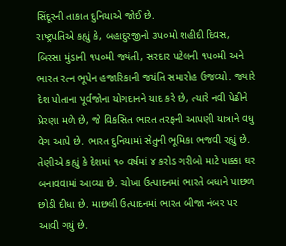સિંદૂરની તાકાત દુનિયાએ જોઈ છે.
રાષ્ટ્રપતિએ કહ્યું કે, બહાદુરજીનો ૩પ૦મો શહીદી દિવસ, બિરસા મુંડાની ૧પ૦મી જ્યંતી, સરદાર પટેલની ૧પ૦મી અને ભારત રત્ન ભૂપેન હજારિકાની જયંતિ સમારોહ ઉજવ્યો. જ્યારે દેશ પોતાના પૂર્વજોના યોગદાનને યાદ કરે છે, ત્યારે નવી પેઢીને પ્રેરણા મળે છે, જે વિકસિત ભારત તરફની આપણી યાત્રાને વધુ વેગ આપે છે. ભારત દુનિયામાં સેતુની ભૂમિકા ભજવી રહ્યું છે.
તેણીએ કહ્યું કે દેશમાં ૧૦ વર્ષમાં ૪ કરોડ ગરીબો માટે પાક્કા ઘર બનાવવામાં આવ્યા છે. ચોખા ઉત્પાદનમાં ભારતે બધાને પાછળ છોડી દીધા છે. માછલી ઉત્પાદનમાં ભારત બીજા નંબર પર આવી ગયું છે.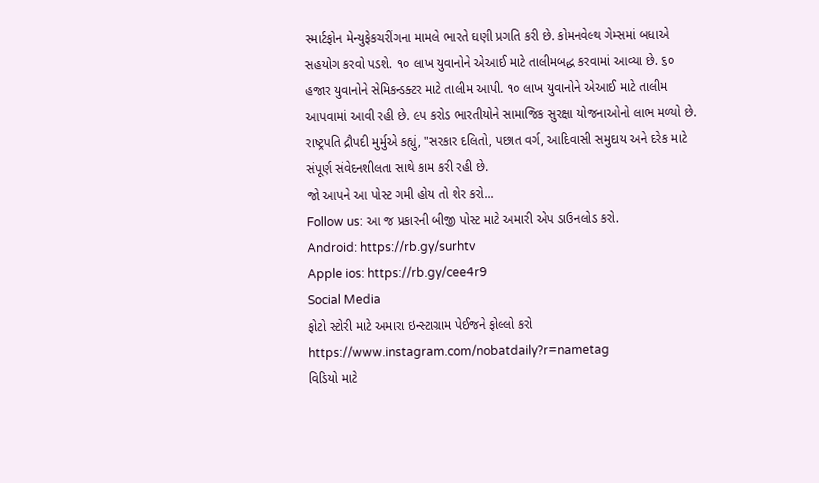સ્માર્ટફોન મેન્યુફેકચરીંગના મામલે ભારતે ઘણી પ્રગતિ કરી છે. કોમનવેલ્થ ગેમ્સમાં બધાએ સહયોગ કરવો પડશે. ૧૦ લાખ યુવાનોને એઆઈ માટે તાલીમબદ્ધ કરવામાં આવ્યા છે. ૬૦ હજાર યુવાનોને સેમિકન્ડક્ટર માટે તાલીમ આપી. ૧૦ લાખ યુવાનોને એઆઈ માટે તાલીમ આપવામાં આવી રહી છે. ૯પ કરોડ ભારતીયોને સામાજિક સુરક્ષા યોજનાઓનો લાભ મળ્યો છે. રાષ્ટ્રપતિ દ્રૌપદી મુર્મુએ કહ્યું, "સરકાર દલિતો, પછાત વર્ગ, આદિવાસી સમુદાય અને દરેક માટે સંપૂર્ણ સંવેદનશીલતા સાથે કામ કરી રહી છે.
જો આપને આ પોસ્ટ ગમી હોય તો શેર કરો...
Follow us: આ જ પ્રકારની બીજી પોસ્ટ માટે અમારી એપ ડાઉનલોડ કરો.
Android: https://rb.gy/surhtv
Apple ios: https://rb.gy/cee4r9
Social Media
ફોટો સ્ટોરી માટે અમારા ઇન્સ્ટાગ્રામ પેઈજને ફોલ્લો કરો
https://www.instagram.com/nobatdaily?r=nametag
વિડિયો માટે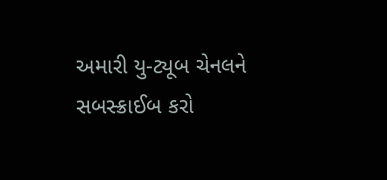અમારી યુ-ટ્યૂબ ચેનલને સબસ્ક્રાઈબ કરો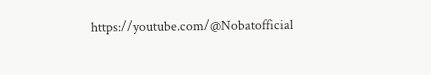https://youtube.com/@Nobatofficial